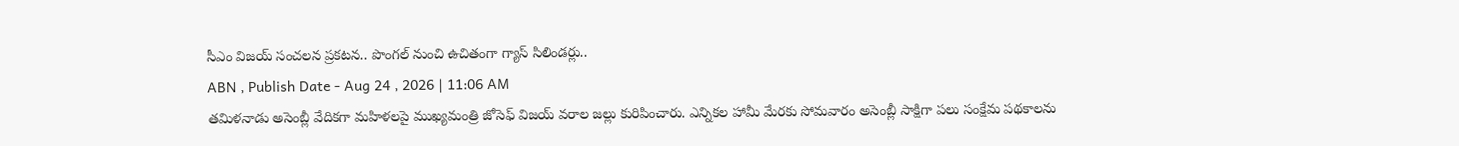సీఎం విజయ్ సంచలన ప్రకటన.. పొంగల్ నుంచి ఉచితంగా గ్యాస్ సిలిండర్లు..
ABN , Publish Date - Aug 24 , 2026 | 11:06 AM
తమిళనాడు అసెంబ్లీ వేదికగా మహిళలపై ముఖ్యమంత్రి జోసెఫ్ విజయ్ వరాల జల్లు కురిపించారు. ఎన్నికల హామీ మేరకు సోమవారం అసెంబ్లీ సాక్షిగా పలు సంక్షేమ పథకాలను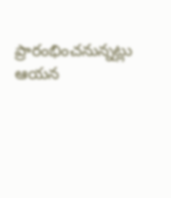ప్రారంభించనున్నట్లు ఆయన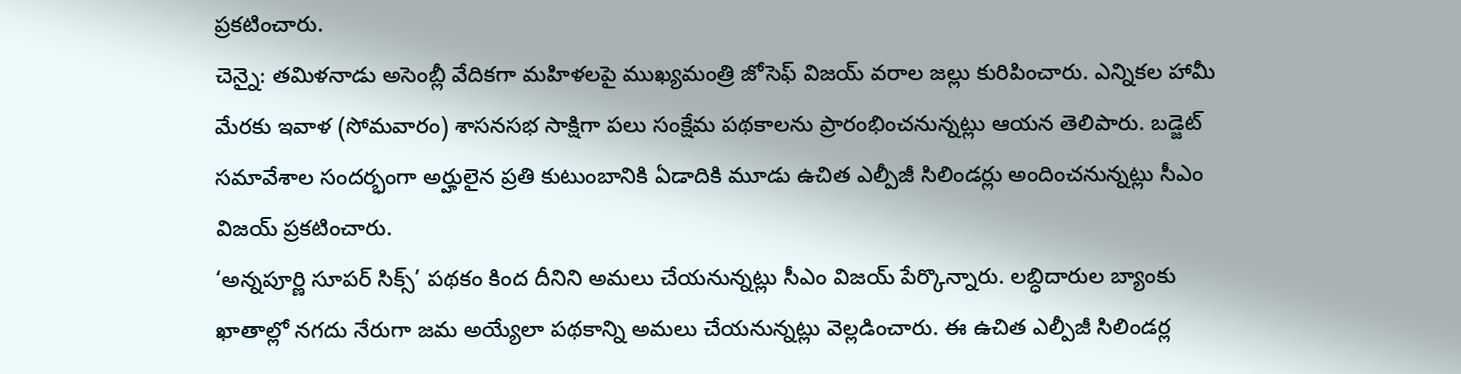ప్రకటించారు.
చెన్నై: తమిళనాడు అసెంబ్లీ వేదికగా మహిళలపై ముఖ్యమంత్రి జోసెఫ్ విజయ్ వరాల జల్లు కురిపించారు. ఎన్నికల హామీ మేరకు ఇవాళ (సోమవారం) శాసనసభ సాక్షిగా పలు సంక్షేమ పథకాలను ప్రారంభించనున్నట్లు ఆయన తెలిపారు. బడ్జెట్ సమావేశాల సందర్భంగా అర్హులైన ప్రతి కుటుంబానికి ఏడాదికి మూడు ఉచిత ఎల్పీజీ సిలిండర్లు అందించనున్నట్లు సీఎం విజయ్ ప్రకటించారు.
‘అన్నపూర్ణి సూపర్ సిక్స్’ పథకం కింద దీనిని అమలు చేయనున్నట్లు సీఎం విజయ్ పేర్కొన్నారు. లబ్ధిదారుల బ్యాంకు ఖాతాల్లో నగదు నేరుగా జమ అయ్యేలా పథకాన్ని అమలు చేయనున్నట్లు వెల్లడించారు. ఈ ఉచిత ఎల్పీజీ సిలిండర్ల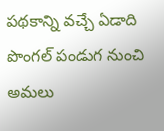పథకాన్ని వచ్చే ఏడాది పొంగల్ పండుగ నుంచి అమలు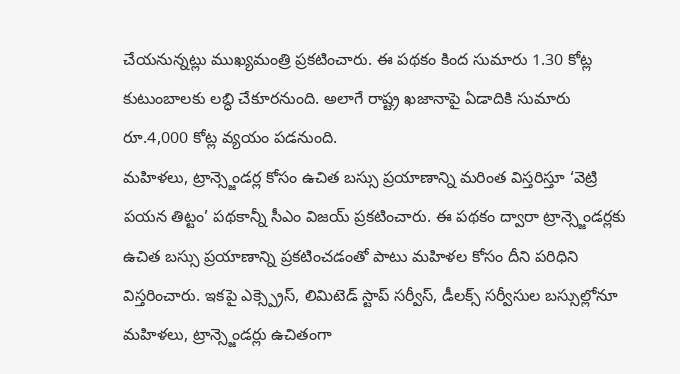చేయనున్నట్లు ముఖ్యమంత్రి ప్రకటించారు. ఈ పథకం కింద సుమారు 1.30 కోట్ల కుటుంబాలకు లబ్ధి చేకూరనుంది. అలాగే రాష్ట్ర ఖజానాపై ఏడాదికి సుమారు రూ.4,000 కోట్ల వ్యయం పడనుంది.
మహిళలు, ట్రాన్స్జెండర్ల కోసం ఉచిత బస్సు ప్రయాణాన్ని మరింత విస్తరిస్తూ ‘వెట్రి పయన తిట్టం’ పథకాన్నీ సీఎం విజయ్ ప్రకటించారు. ఈ పథకం ద్వారా ట్రాన్స్జెండర్లకు ఉచిత బస్సు ప్రయాణాన్ని ప్రకటించడంతో పాటు మహిళల కోసం దీని పరిధిని విస్తరించారు. ఇకపై ఎక్స్ప్రెస్, లిమిటెడ్ స్టాప్ సర్వీస్, డీలక్స్ సర్వీసుల బస్సుల్లోనూ మహిళలు, ట్రాన్స్జెండర్లు ఉచితంగా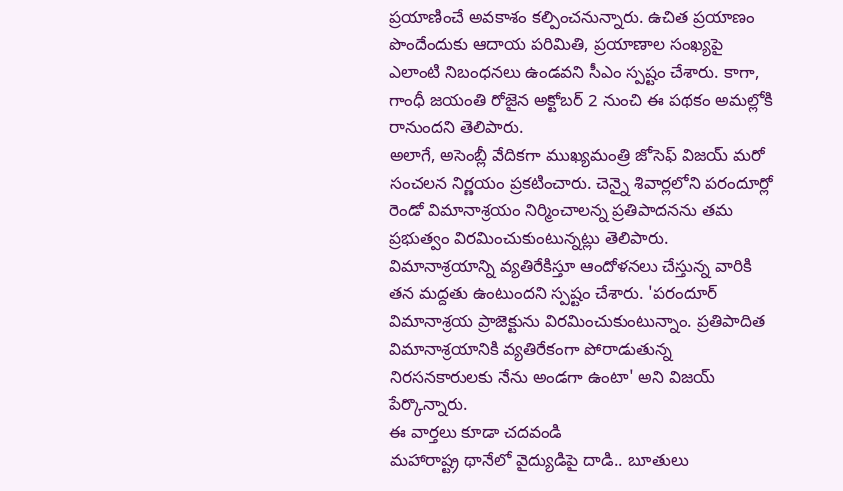ప్రయాణించే అవకాశం కల్పించనున్నారు. ఉచిత ప్రయాణం పొందేందుకు ఆదాయ పరిమితి, ప్రయాణాల సంఖ్యపై ఎలాంటి నిబంధనలు ఉండవని సీఎం స్పష్టం చేశారు. కాగా, గాంధీ జయంతి రోజైన అక్టోబర్ 2 నుంచి ఈ పథకం అమల్లోకి రానుందని తెలిపారు.
అలాగే, అసెంబ్లీ వేదికగా ముఖ్యమంత్రి జోసెఫ్ విజయ్ మరో సంచలన నిర్ణయం ప్రకటించారు. చెన్నై శివార్లలోని పరందూర్లో రెండో విమానాశ్రయం నిర్మించాలన్న ప్రతిపాదనను తమ ప్రభుత్వం విరమించుకుంటున్నట్లు తెలిపారు. విమానాశ్రయాన్ని వ్యతిరేకిస్తూ ఆందోళనలు చేస్తున్న వారికి తన మద్దతు ఉంటుందని స్పష్టం చేశారు. 'పరందూర్ విమానాశ్రయ ప్రాజెక్టును విరమించుకుంటున్నాం. ప్రతిపాదిత విమానాశ్రయానికి వ్యతిరేకంగా పోరాడుతున్న నిరసనకారులకు నేను అండగా ఉంటా' అని విజయ్ పేర్కొన్నారు.
ఈ వార్తలు కూడా చదవండి
మహారాష్ట్ర థానేలో వైద్యుడిపై దాడి.. బూతులు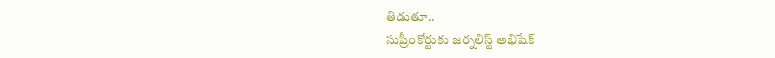తిడుతూ..
సుప్రీంకోర్టుకు జర్నలిస్ట్ అభిషేక్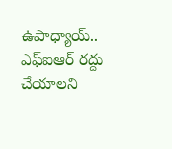ఉపాధ్యాయ్.. ఎఫ్ఐఆర్ రద్దు చేయాలని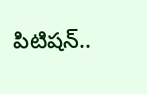పిటిషన్..